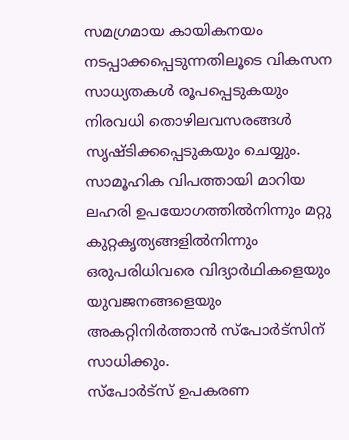സമഗ്രമായ കായികനയം നടപ്പാക്കപ്പെടുന്നതിലൂടെ വികസന സാധ്യതകൾ രൂപപ്പെടുകയും നിരവധി തൊഴിലവസരങ്ങൾ സൃഷ്ടിക്കപ്പെടുകയും ചെയ്യും. സാമൂഹിക വിപത്തായി മാറിയ ലഹരി ഉപയോഗത്തിൽനിന്നും മറ്റു കുറ്റകൃത്യങ്ങളിൽനിന്നും ഒരുപരിധിവരെ വിദ്യാർഥികളെയും യുവജനങ്ങളെയും അകറ്റിനിർത്താൻ സ്പോർട്സിന് സാധിക്കും.
സ്പോർട്സ് ഉപകരണ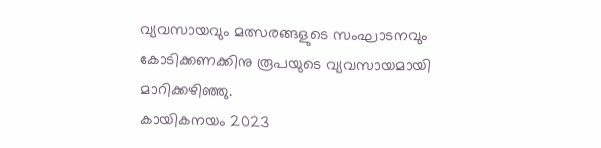വ്യവസായവും മത്സരങ്ങളുടെ സംഘാടനവും കോടിക്കണക്കിനു രൂപയുടെ വ്യവസായമായി മാറിക്കഴിഞ്ഞു.
കായികനയം 2023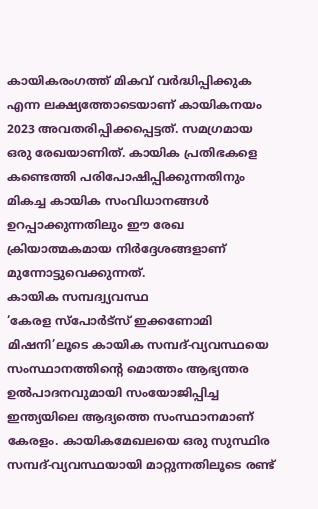കായികരംഗത്ത് മികവ് വർദ്ധിപ്പിക്കുക എന്ന ലക്ഷ്യത്തോടെയാണ് കായികനയം 2023 അവതരിപ്പിക്കപ്പെട്ടത്. സമഗ്രമായ ഒരു രേഖയാണിത്. കായിക പ്രതിഭകളെ കണ്ടെത്തി പരിപോഷിപ്പിക്കുന്നതിനും മികച്ച കായിക സംവിധാനങ്ങൾ ഉറപ്പാക്കുന്നതിലും ഈ രേഖ ക്രിയാത്മകമായ നിർദ്ദേശങ്ങളാണ് മുന്നോട്ടുവെക്കുന്നത്.
കായിക സമ്പദ്വ്യവസ്ഥ
‘കേരള സ്പോർട്സ് ഇക്കണോമി മിഷനി’ലൂടെ കായിക സമ്പദ്-വ്യവസ്ഥയെ സംസ്ഥാനത്തിന്റെ മൊത്തം ആഭ്യന്തര ഉൽപാദനവുമായി സംയോജിപ്പിച്ച ഇന്ത്യയിലെ ആദ്യത്തെ സംസ്ഥാനമാണ് കേരളം. കായികമേഖലയെ ഒരു സുസ്ഥിര സമ്പദ്-വ്യവസ്ഥയായി മാറ്റുന്നതിലൂടെ രണ്ട്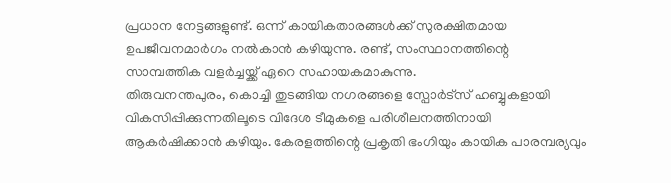പ്രധാന നേട്ടങ്ങളുണ്ട്. ഒന്ന് കായികതാരങ്ങൾക്ക് സുരക്ഷിതമായ ഉപജീവനമാർഗം നൽകാൻ കഴിയുന്നു. രണ്ട്, സംസ്ഥാനത്തിന്റെ സാമ്പത്തിക വളർച്ചയ്ക്ക് ഏറെ സഹായകമാകുന്നു.
തിരുവനന്തപുരം, കൊച്ചി തുടങ്ങിയ നഗരങ്ങളെ സ്പോർട്സ് ഹബ്ബുകളായി വികസിപ്പിക്കുന്നതിലൂടെ വിദേശ ടീമുകളെ പരിശീലനത്തിനായി ആകർഷിക്കാൻ കഴിയും. കേരളത്തിന്റെ പ്രകൃതി ഭംഗിയും കായിക പാരമ്പര്യവും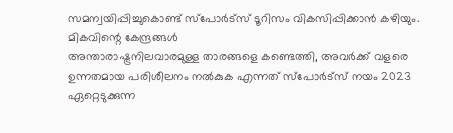സമന്വയിപ്പിച്ചുകൊണ്ട് സ്പോർട്സ് ടൂറിസം വികസിപ്പിക്കാൻ കഴിയും.
മികവിന്റെ കേന്ദ്രങ്ങൾ
അന്താരാഷ്ട്രനിലവാരമുള്ള താരങ്ങളെ കണ്ടെത്തി, അവർക്ക് വളരെ ഉന്നതമായ പരിശീലനം നൽകുക എന്നത് സ്പോർട്സ് നയം 2023 ഏറ്റെടുക്കുന്ന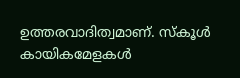ഉത്തരവാദിത്വമാണ്. സ്കൂൾ കായികമേളകൾ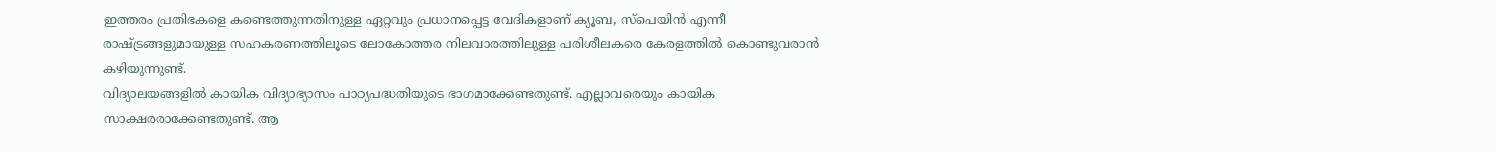ഇത്തരം പ്രതിഭകളെ കണ്ടെത്തുന്നതിനുള്ള ഏറ്റവും പ്രധാനപ്പെട്ട വേദികളാണ് ക്യൂബ, സ്പെയിൻ എന്നീ രാഷ്ട്രങ്ങളുമായുള്ള സഹകരണത്തിലൂടെ ലോകോത്തര നിലവാരത്തിലുള്ള പരിശീലകരെ കേരളത്തിൽ കൊണ്ടുവരാൻ കഴിയുന്നുണ്ട്.
വിദ്യാലയങ്ങളിൽ കായിക വിദ്യാഭ്യാസം പാഠ്യപദ്ധതിയുടെ ഭാഗമാക്കേണ്ടതുണ്ട്. എല്ലാവരെയും കായിക സാക്ഷരരാക്കേണ്ടതുണ്ട്. ആ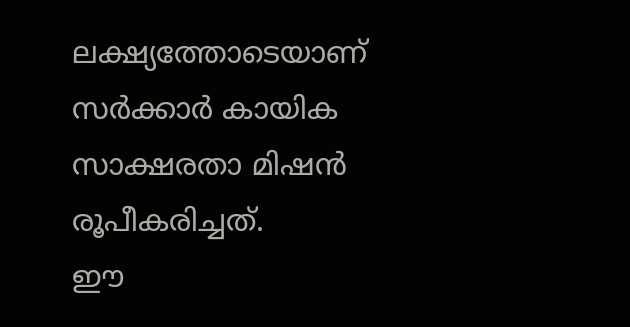ലക്ഷ്യത്തോടെയാണ് സർക്കാർ കായിക സാക്ഷരതാ മിഷൻ രൂപീകരിച്ചത്.
ഈ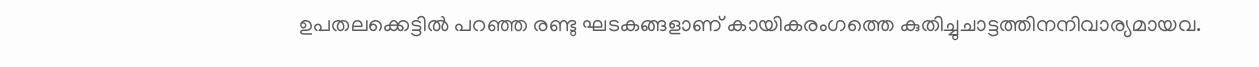ഉപതലക്കെട്ടിൽ പറഞ്ഞ രണ്ടു ഘടകങ്ങളാണ് കായികരംഗത്തെ കുതിച്ചുചാട്ടത്തിനനിവാര്യമായവ.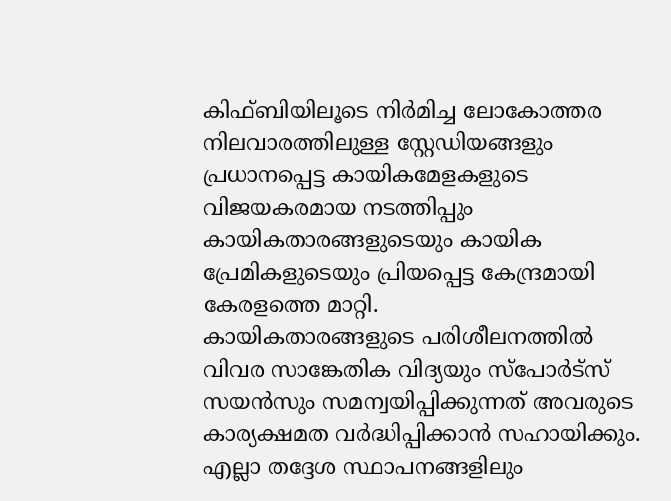കിഫ്ബിയിലൂടെ നിർമിച്ച ലോകോത്തര നിലവാരത്തിലുള്ള സ്റ്റേഡിയങ്ങളും പ്രധാനപ്പെട്ട കായികമേളകളുടെ വിജയകരമായ നടത്തിപ്പും കായികതാരങ്ങളുടെയും കായിക പ്രേമികളുടെയും പ്രിയപ്പെട്ട കേന്ദ്രമായി കേരളത്തെ മാറ്റി.
കായികതാരങ്ങളുടെ പരിശീലനത്തിൽ വിവര സാങ്കേതിക വിദ്യയും സ്പോർട്സ് സയൻസും സമന്വയിപ്പിക്കുന്നത് അവരുടെ കാര്യക്ഷമത വർദ്ധിപ്പിക്കാൻ സഹായിക്കും.
എല്ലാ തദ്ദേശ സ്ഥാപനങ്ങളിലും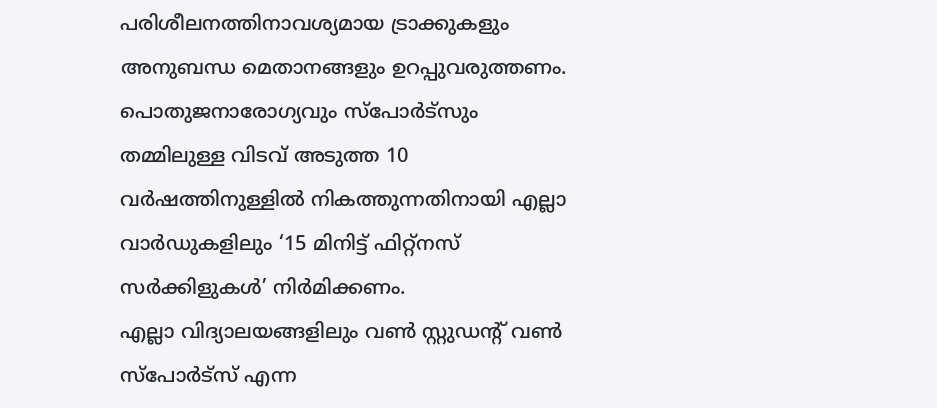പരിശീലനത്തിനാവശ്യമായ ട്രാക്കുകളും അനുബന്ധ മെതാനങ്ങളും ഉറപ്പുവരുത്തണം. പൊതുജനാരോഗ്യവും സ്പോർട്സും തമ്മിലുള്ള വിടവ് അടുത്ത 10 വർഷത്തിനുള്ളിൽ നികത്തുന്നതിനായി എല്ലാ വാർഡുകളിലും ‘15 മിനിട്ട് ഫിറ്റ്നസ് സർക്കിളുകൾ’ നിർമിക്കണം.
എല്ലാ വിദ്യാലയങ്ങളിലും വൺ സ്റ്റുഡന്റ് വൺ സ്പോർട്സ് എന്ന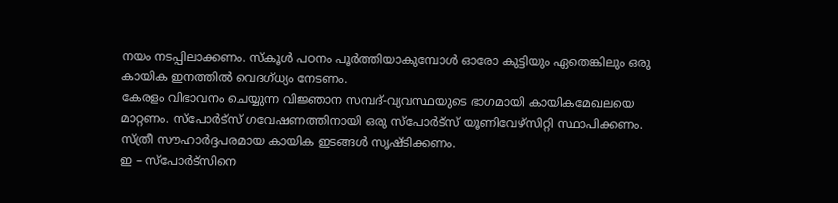നയം നടപ്പിലാക്കണം. സ്കൂൾ പഠനം പൂർത്തിയാകുമ്പോൾ ഓരോ കുട്ടിയും ഏതെങ്കിലും ഒരു കായിക ഇനത്തിൽ വെദഗ്ധ്യം നേടണം.
കേരളം വിഭാവനം ചെയ്യുന്ന വിജ്ഞാന സമ്പദ്-വ്യവസ്ഥയുടെ ഭാഗമായി കായികമേഖലയെ മാറ്റണം. സ്പോർട്സ് ഗവേഷണത്തിനായി ഒരു സ്പോർട്സ് യൂണിവേഴ്സിറ്റി സ്ഥാപിക്കണം. സ്ത്രീ സൗഹാർദ്ദപരമായ കായിക ഇടങ്ങൾ സൃഷ്ടിക്കണം.
ഇ – സ്പോർട്സിനെ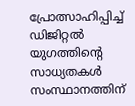പ്രോത്സാഹിപ്പിച്ച് ഡിജിറ്റൽ യുഗത്തിന്റെ സാധ്യതകൾ സംസ്ഥാനത്തിന്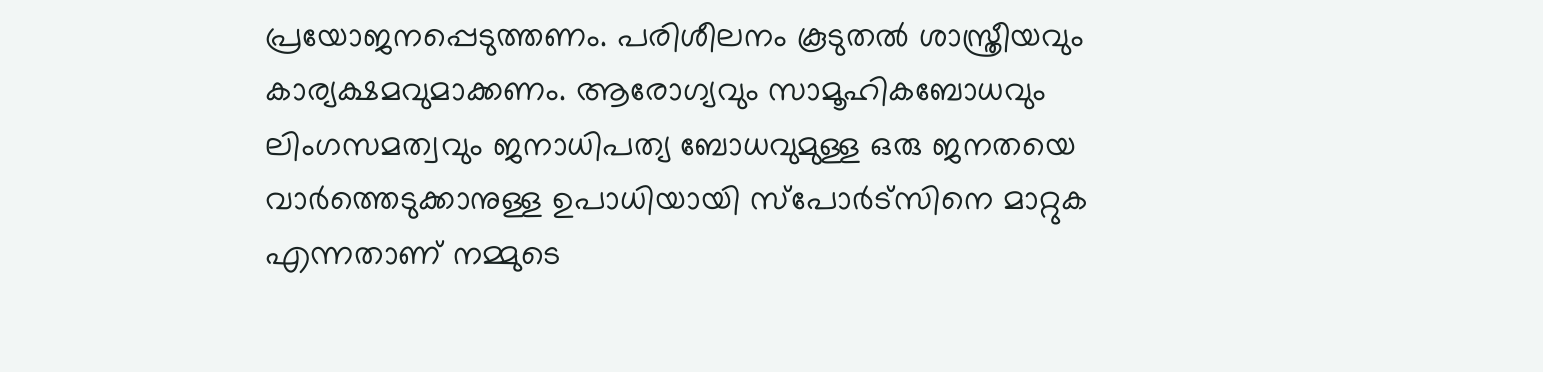പ്രയോജനപ്പെടുത്തണം. പരിശീലനം കൂടുതൽ ശാസ്ത്രീയവും കാര്യക്ഷമവുമാക്കണം. ആരോഗ്യവും സാമൂഹികബോധവും ലിംഗസമത്വവും ജനാധിപത്യ ബോധവുമുള്ള ഒരു ജനതയെ വാർത്തെടുക്കാനുള്ള ഉപാധിയായി സ്പോർട്സിനെ മാറ്റുക എന്നതാണ് നമ്മുടെ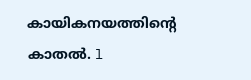കായികനയത്തിന്റെ കാതൽ. l